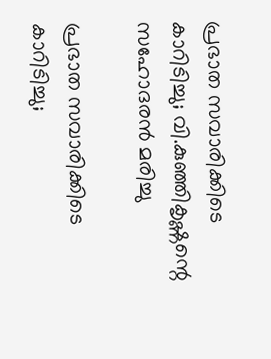പ്രഭാത സവാരിക്കിടെ കാറിടിച്ചു; വി.കുഞ്ഞികൃഷ്ണന്റെ സഹോദരന്‍ മരിച്ചു

പ്രഭാത സവാരിക്കിടെ കാറിടിച്ചു;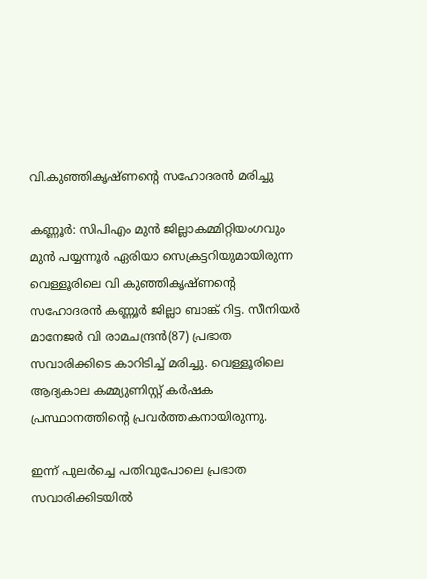വി.കുഞ്ഞികൃഷ്ണന്റെ സഹോദരന്‍ മരിച്ചു

കണ്ണൂര്‍: സിപിഎം മുന്‍ ജില്ലാകമ്മിറ്റിയംഗവും മുന്‍ പയ്യന്നൂര്‍ ഏരിയാ സെക്രട്ടറിയുമായിരുന്ന വെള്ളൂരിലെ വി കുഞ്ഞികൃഷ്ണന്റെ സഹോദരന്‍ കണ്ണൂര്‍ ജില്ലാ ബാങ്ക് റിട്ട. സീനിയര്‍ മാനേജര്‍ വി രാമചന്ദ്രന്‍(87) പ്രഭാത സവാരിക്കിടെ കാറിടിച്ച് മരിച്ചു. വെള്ളൂരിലെ ആദ്യകാല കമ്മ്യുണിസ്റ്റ് കര്‍ഷക പ്രസ്ഥാനത്തിന്റെ പ്രവര്‍ത്തകനായിരുന്നു.

ഇന്ന് പുലര്‍ച്ചെ പതിവുപോലെ പ്രഭാത സവാരിക്കിടയില്‍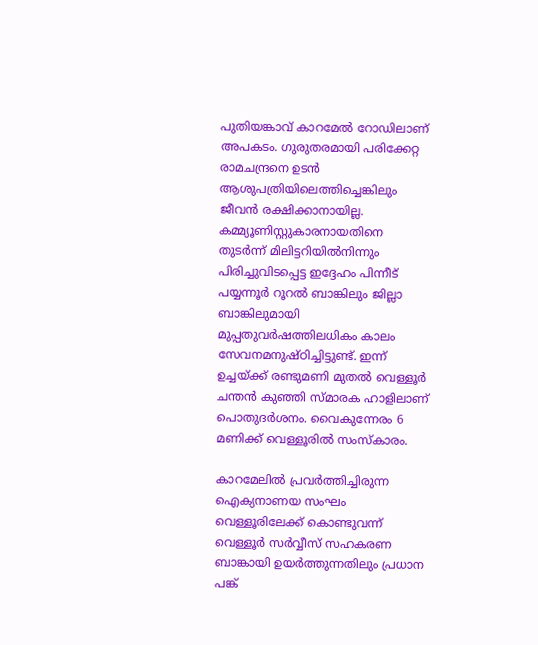പുതിയങ്കാവ് കാറമേല്‍ റോഡിലാണ് അപകടം. ഗുരുതരമായി പരിക്കേറ്റ രാമചന്ദ്രനെ ഉടന്‍ ആശുപത്രിയിലെത്തിച്ചെങ്കിലും ജീവന്‍ രക്ഷിക്കാനായില്ല. കമ്മ്യൂണിസ്റ്റുകാരനായതിനെ തുടര്‍ന്ന് മിലിട്ടറിയില്‍നിന്നും പിരിച്ചുവിടപ്പെട്ട ഇദ്ദേഹം പിന്നീട് പയ്യന്നൂര്‍ റൂറല്‍ ബാങ്കിലും ജില്ലാ ബാങ്കിലുമായി മുപ്പതുവര്‍ഷത്തിലധികം കാലം സേവനമനുഷ്ഠിച്ചിട്ടുണ്ട്. ഇന്ന് ഉച്ചയ്ക്ക് രണ്ടുമണി മുതല്‍ വെള്ളൂര്‍ ചന്തന്‍ കുഞ്ഞി സ്മാരക ഹാളിലാണ് പൊതുദര്‍ശനം. വൈകുന്നേരം 6 മണിക്ക് വെള്ളൂരില്‍ സംസ്‌കാരം.

കാറമേലില്‍ പ്രവര്‍ത്തിച്ചിരുന്ന ഐക്യനാണയ സംഘം വെള്ളൂരിലേക്ക് കൊണ്ടുവന്ന് വെള്ളൂര്‍ സര്‍വ്വീസ് സഹകരണ ബാങ്കായി ഉയര്‍ത്തുന്നതിലും പ്രധാന പങ്ക്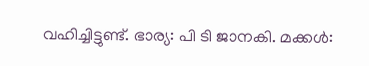വഹിച്ചിട്ടുണ്ട്. ഭാര്യ: പി ടി ജാനകി. മക്കള്‍: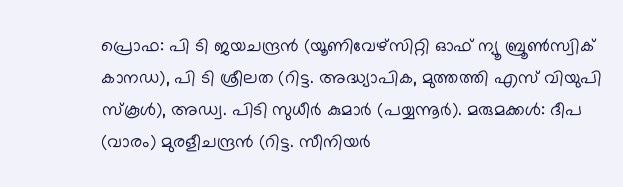പ്രൊഫ: പി ടി ജയചന്ദ്രന്‍ (യൂണിവേഴ്സിറ്റി ഓഫ് ന്യൂ ബ്രൂണ്‍സ്വിക് കാനഡ), പി ടി ശ്രീലത (റിട്ട. അദ്ധ്യാപിക, മുത്തത്തി എസ് വിയുപി സ്‌കൂള്‍), അഡ്വ. പിടി സുധീര്‍ കുമാര്‍ (പയ്യന്നൂര്‍). മരുമക്കള്‍: ദീപ (വാരം) മുരളീചന്ദ്രന്‍ (റിട്ട. സീനിയര്‍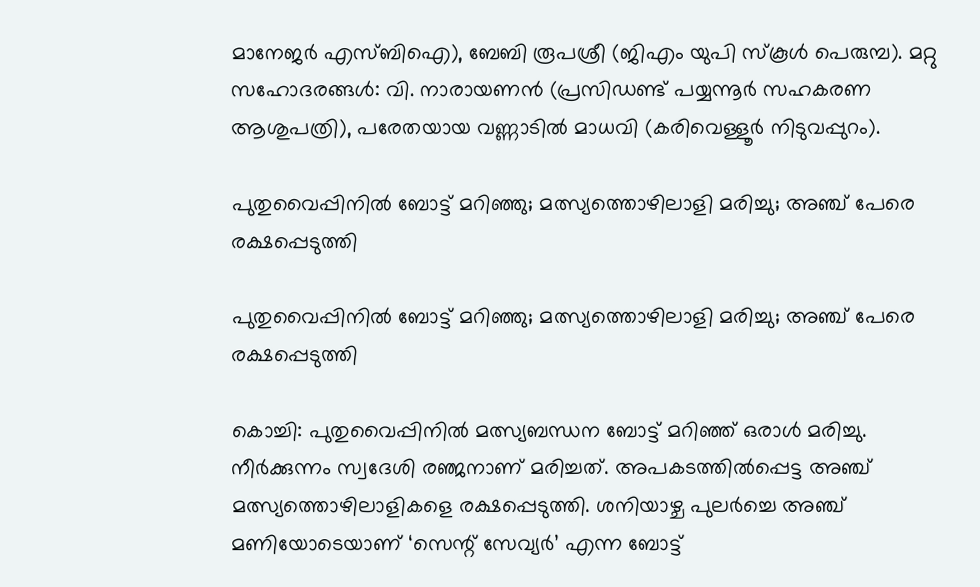മാനേജര്‍ എസ്ബിഐ), ബേബി രൂപശ്രീ (ജിഎം യുപി സ്‌കൂള്‍ പെരുമ്പ). മറ്റു സഹോദരങ്ങള്‍: വി. നാരായണന്‍ (പ്രസിഡണ്ട് പയ്യന്നൂര്‍ സഹകരണ ആശുപത്രി), പരേതയായ വണ്ണാടില്‍ മാധവി (കരിവെള്ളൂര്‍ നിടുവപ്പുറം).

പുതുവൈപ്പിനില്‍ ബോട്ട് മറിഞ്ഞു; മത്സ്യത്തൊഴിലാളി മരിച്ചു; അഞ്ച് പേരെ രക്ഷപ്പെടുത്തി

പുതുവൈപ്പിനില്‍ ബോട്ട് മറിഞ്ഞു; മത്സ്യത്തൊഴിലാളി മരിച്ചു; അഞ്ച് പേരെ രക്ഷപ്പെടുത്തി

കൊച്ചി: പുതുവൈപ്പിനില്‍ മത്സ്യബന്ധന ബോട്ട് മറിഞ്ഞ് ഒരാള്‍ മരിച്ചു. നീര്‍ക്കുന്നം സ്വദേശി രഞ്ജനാണ് മരിച്ചത്. അപകടത്തില്‍പ്പെട്ട അഞ്ച് മത്സ്യത്തൊഴിലാളികളെ രക്ഷപ്പെടുത്തി. ശനിയാഴ്ച പുലര്‍ച്ചെ അഞ്ച് മണിയോടെയാണ് ‘സെന്റ് സേവ്യര്‍’ എന്ന ബോട്ട്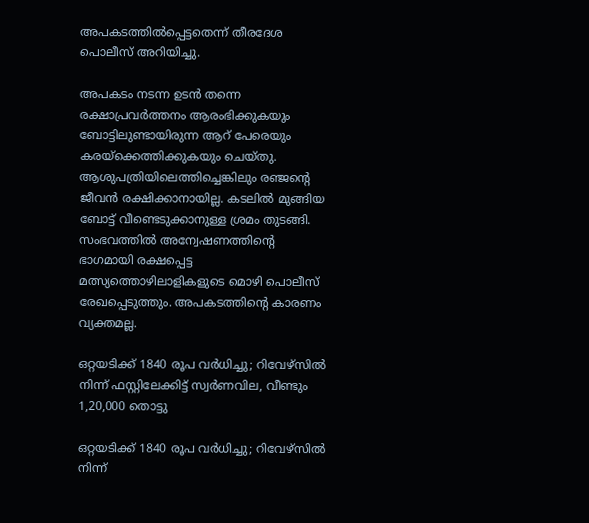അപകടത്തില്‍പ്പെട്ടതെന്ന് തീരദേശ പൊലീസ് അറിയിച്ചു.

അപകടം നടന്ന ഉടന്‍ തന്നെ രക്ഷാപ്രവര്‍ത്തനം ആരംഭിക്കുകയും ബോട്ടിലുണ്ടായിരുന്ന ആറ് പേരെയും കരയ്‌ക്കെത്തിക്കുകയും ചെയ്തു. ആശുപത്രിയിലെത്തിച്ചെങ്കിലും രഞ്ജന്റെ ജീവന്‍ രക്ഷിക്കാനായില്ല. കടലില്‍ മുങ്ങിയ ബോട്ട് വീണ്ടെടുക്കാനുള്ള ശ്രമം തുടങ്ങി. സംഭവത്തില്‍ അന്വേഷണത്തിന്റെ ഭാഗമായി രക്ഷപ്പെട്ട മത്സ്യത്തൊഴിലാളികളുടെ മൊഴി പൊലീസ് രേഖപ്പെടുത്തും. അപകടത്തിന്റെ കാരണം വ്യക്തമല്ല.

ഒറ്റയടിക്ക് 1840 രൂപ വര്‍ധിച്ചു; റിവേഴ്‌സില്‍ നിന്ന് ഫസ്റ്റിലേക്കിട്ട് സ്വര്‍ണവില, വീണ്ടും 1,20,000 തൊട്ടു

ഒറ്റയടിക്ക് 1840 രൂപ വര്‍ധിച്ചു; റിവേഴ്‌സില്‍ നിന്ന്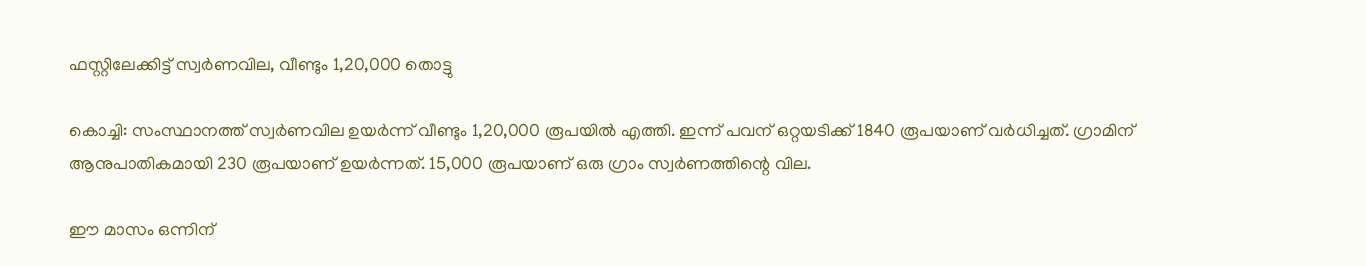ഫസ്റ്റിലേക്കിട്ട് സ്വര്‍ണവില, വീണ്ടും 1,20,000 തൊട്ടു

കൊച്ചി: സംസ്ഥാനത്ത് സ്വര്‍ണവില ഉയര്‍ന്ന് വീണ്ടും 1,20,000 രൂപയില്‍ എത്തി. ഇന്ന് പവന് ഒറ്റയടിക്ക് 1840 രൂപയാണ് വര്‍ധിച്ചത്. ഗ്രാമിന് ആനുപാതികമായി 230 രൂപയാണ് ഉയര്‍ന്നത്. 15,000 രൂപയാണ് ഒരു ഗ്രാം സ്വര്‍ണത്തിന്റെ വില.

ഈ മാസം ഒന്നിന്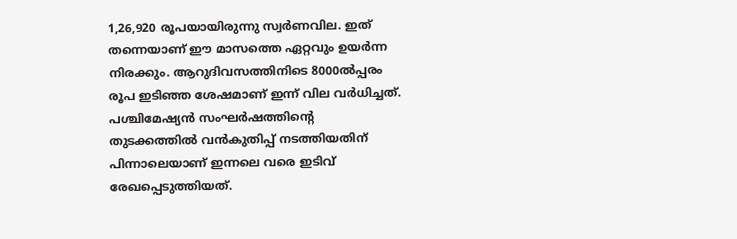1,26,920 രൂപയായിരുന്നു സ്വര്‍ണവില. ഇത് തന്നെയാണ് ഈ മാസത്തെ ഏറ്റവും ഉയര്‍ന്ന നിരക്കും. ആറുദിവസത്തിനിടെ 8000ല്‍പ്പരം രൂപ ഇടിഞ്ഞ ശേഷമാണ് ഇന്ന് വില വര്‍ധിച്ചത്. പശ്ചിമേഷ്യന്‍ സംഘര്‍ഷത്തിന്റെ തുടക്കത്തില്‍ വന്‍കുതിപ്പ് നടത്തിയതിന് പിന്നാലെയാണ് ഇന്നലെ വരെ ഇടിവ് രേഖപ്പെടുത്തിയത്.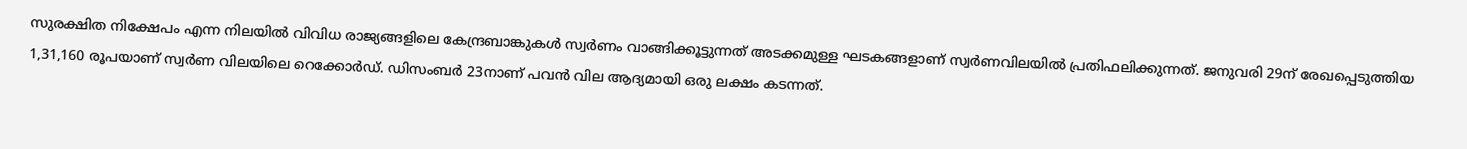സുരക്ഷിത നിക്ഷേപം എന്ന നിലയില്‍ വിവിധ രാജ്യങ്ങളിലെ കേന്ദ്രബാങ്കുകള്‍ സ്വര്‍ണം വാങ്ങിക്കൂട്ടുന്നത് അടക്കമുള്ള ഘടകങ്ങളാണ് സ്വര്‍ണവിലയില്‍ പ്രതിഫലിക്കുന്നത്. ജനുവരി 29ന് രേഖപ്പെടുത്തിയ 1,31,160 രൂപയാണ് സ്വര്‍ണ വിലയിലെ റെക്കോര്‍ഡ്. ഡിസംബര്‍ 23നാണ് പവന്‍ വില ആദ്യമായി ഒരു ലക്ഷം കടന്നത്.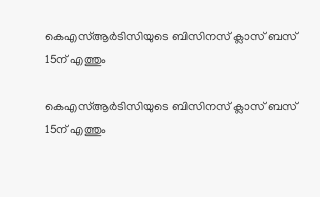കെഎസ്ആര്‍ടിസിയുടെ ബിസിനസ് ക്ലാസ് ബസ് 15ന് എത്തും

കെഎസ്ആര്‍ടിസിയുടെ ബിസിനസ് ക്ലാസ് ബസ് 15ന് എത്തും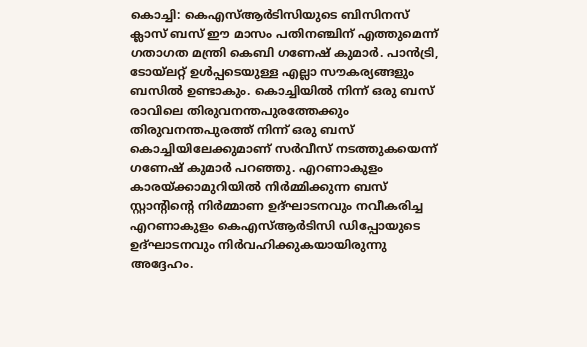കൊച്ചി: കെഎസ്ആര്‍ടിസിയുടെ ബിസിനസ് ക്ലാസ് ബസ് ഈ മാസം പതിനഞ്ചിന് എത്തുമെന്ന് ഗതാഗത മന്ത്രി കെബി ഗണേഷ് കുമാര്‍. പാന്‍ട്രി, ടോയ്‌ലറ്റ് ഉള്‍പ്പടെയുള്ള എല്ലാ സൗകര്യങ്ങളും ബസില്‍ ഉണ്ടാകും. കൊച്ചിയില്‍ നിന്ന് ഒരു ബസ് രാവിലെ തിരുവനന്തപുരത്തേക്കും തിരുവനന്തപുരത്ത് നിന്ന് ഒരു ബസ് കൊച്ചിയിലേക്കുമാണ് സര്‍വീസ് നടത്തുകയെന്ന് ഗണേഷ് കുമാര്‍ പറഞ്ഞു. എറണാകുളം കാരയ്ക്കാമുറിയില്‍ നിര്‍മ്മിക്കുന്ന ബസ് സ്റ്റാന്റിന്റെ നിര്‍മ്മാണ ഉദ്ഘാടനവും നവീകരിച്ച എറണാകുളം കെഎസ്ആര്‍ടിസി ഡിപ്പോയുടെ ഉദ്ഘാടനവും നിര്‍വഹിക്കുകയായിരുന്നു അദ്ദേഹം.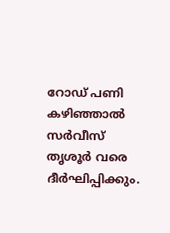റോഡ് പണി കഴിഞ്ഞാല്‍ സര്‍വീസ് തൃശൂര്‍ വരെ ദീര്‍ഘിപ്പിക്കും.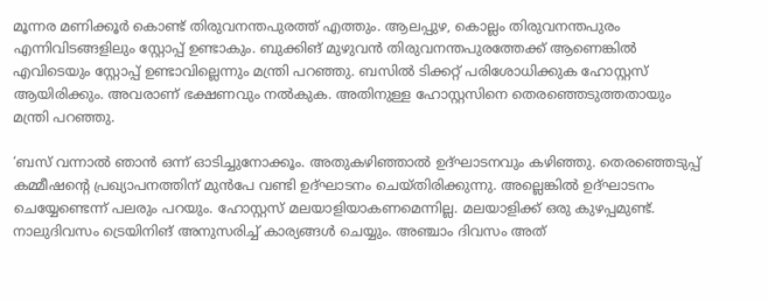മൂന്നര മണിക്കൂര്‍ കൊണ്ട് തിരുവനന്തപുരത്ത് എത്തും. ആലപ്പുഴ, കൊല്ലം തിരുവനന്തപുരം എന്നിവിടങ്ങളിലും സ്റ്റോപ്പ് ഉണ്ടാകും. ബുക്കിങ് മുഴുവന്‍ തിരുവനന്തപുരത്തേക്ക് ആണെങ്കില്‍ എവിടെയും സ്റ്റോപ്പ് ഉണ്ടാവില്ലെന്നും മന്ത്രി പറഞ്ഞു. ബസില്‍ ടിക്കറ്റ് പരിശോധിക്കുക ഹോസ്റ്റസ് ആയിരിക്കും. അവരാണ് ഭക്ഷണവും നല്‍കുക. അതിനുള്ള ഹോസ്റ്റസിനെ തെരഞ്ഞെടുത്തതായും മന്ത്രി പറഞ്ഞു.

‘ബസ് വന്നാല്‍ ഞാന്‍ ഒന്ന് ഓടിച്ചുനോക്കൂം. അതുകഴിഞ്ഞാല്‍ ഉദ്ഘാടനവും കഴിഞ്ഞു. തെരഞ്ഞെടുപ്പ് കമ്മീഷന്റെ പ്രഖ്യാപനത്തിന് മുന്‍പേ വണ്ടി ഉദ്ഘാടനം ചെയ്തിരിക്കുന്നു. അല്ലെങ്കില്‍ ഉദ്ഘാടനം ചെയ്യേണ്ടെന്ന് പലരും പറയും. ഹോസ്റ്റസ് മലയാളിയാകണമെന്നില്ല. മലയാളിക്ക് ഒരു കുഴപ്പമുണ്ട്. നാലുദിവസം ട്രെയിനിങ് അനുസരിച്ച് കാര്യങ്ങള്‍ ചെയ്യും. അഞ്ചാം ദിവസം അത്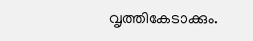വൃത്തികേടാക്കും.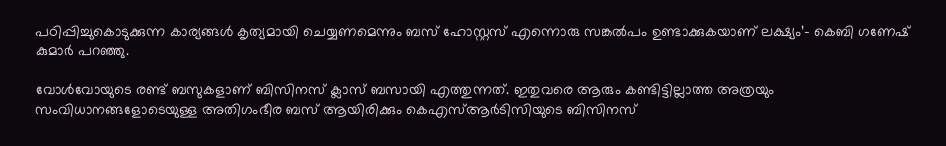പഠിപ്പിച്ചുകൊടുക്കുന്ന കാര്യങ്ങള്‍ കൃത്യമായി ചെയ്യണമെന്നും ബസ് ഹോസ്റ്റസ് എന്നൊരു സങ്കല്‍പം ഉണ്ടാക്കുകയാണ് ലക്ഷ്യം’- കെബി ഗണേഷ് കുമാര്‍ പറഞ്ഞു.

വോള്‍വോയുടെ രണ്ട് ബസുകളാണ് ബിസിനസ് ക്ലാസ് ബസായി എത്തുന്നത്. ഇതുവരെ ആരും കണ്ടിട്ടില്ലാത്ത അത്രയും സംവിധാനങ്ങളോടെയുള്ള അതിഗംഭീര ബസ് ആയിരിക്കും കെഎസ്ആര്‍ടിസിയുടെ ബിസിനസ്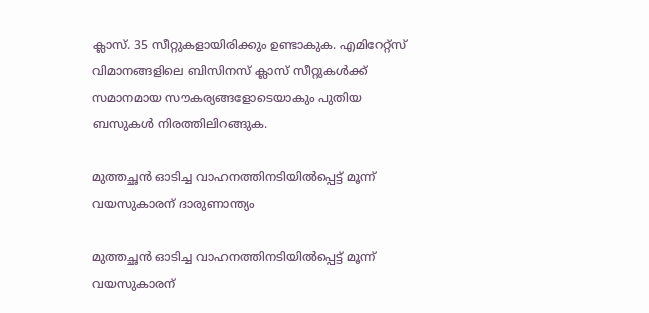ക്ലാസ്. 35 സീറ്റുകളായിരിക്കും ഉണ്ടാകുക. എമിറേറ്റ്സ് വിമാനങ്ങളിലെ ബിസിനസ് ക്ലാസ് സീറ്റുകള്‍ക്ക് സമാനമായ സൗകര്യങ്ങളോടെയാകും പുതിയ ബസുകള്‍ നിരത്തിലിറങ്ങുക.

മുത്തച്ഛൻ ഓടിച്ച വാഹനത്തിനടിയിൽപ്പെട്ട് മൂന്ന് വയസുകാരന് ദാരുണാന്ത്യം

മുത്തച്ഛൻ ഓടിച്ച വാഹനത്തിനടിയിൽപ്പെട്ട് മൂന്ന് വയസുകാരന്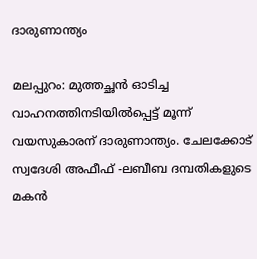ദാരുണാന്ത്യം

മലപ്പുറം: മുത്തച്ഛൻ ഓടിച്ച വാഹനത്തിനടിയിൽപ്പെട്ട് മൂന്ന് വയസുകാരന് ദാരുണാന്ത്യം. ചേലക്കോട് സ്വദേശി അഫീഫ് -ലബീബ ദമ്പതികളുടെ മകൻ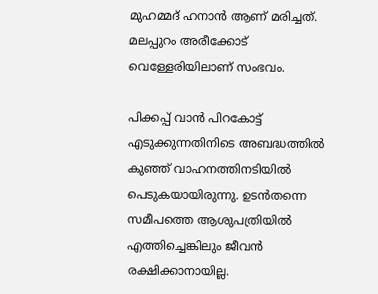മുഹമ്മദ് ഹനാൻ ആണ് മരിച്ചത്. മലപ്പുറം അരീക്കോട് വെള്ളേരിയിലാണ് സംഭവം.

പിക്കപ്പ് വാൻ പിറകോട്ട് എടുക്കുന്നതിനിടെ അബദ്ധത്തിൽ കുഞ്ഞ് വാഹനത്തിനടിയിൽ പെടുകയായിരുന്നു. ഉടൻതന്നെ സമീപത്തെ ആശുപത്രിയിൽ എത്തിച്ചെങ്കിലും ജീവൻ രക്ഷിക്കാനായില്ല.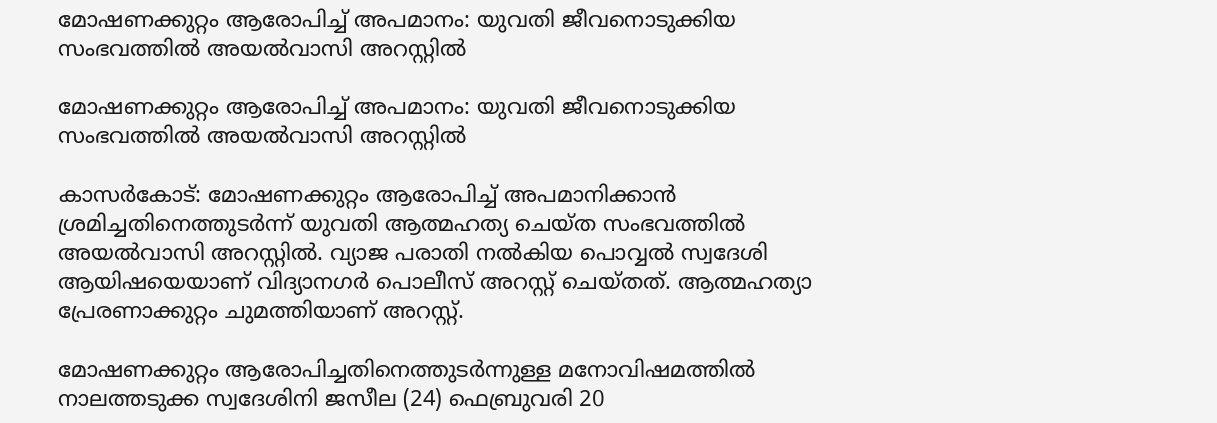മോഷണക്കുറ്റം ആരോപിച്ച് അപമാനം: യുവതി ജീവനൊടുക്കിയ സംഭവത്തിൽ അയൽവാസി അറസ്റ്റിൽ

മോഷണക്കുറ്റം ആരോപിച്ച് അപമാനം: യുവതി ജീവനൊടുക്കിയ സംഭവത്തിൽ അയൽവാസി അറസ്റ്റിൽ

കാസര്‍കോട്: മോഷണക്കുറ്റം ആരോപിച്ച് അപമാനിക്കാൻ ശ്രമിച്ചതിനെത്തുടർന്ന് യുവതി ആത്മഹത്യ ചെയ്ത സംഭവത്തിൽ അയൽവാസി അറസ്റ്റിൽ. വ്യാജ പരാതി നൽകിയ പൊവ്വൽ‌ സ്വദേശി ആയിഷയെയാണ് വിദ്യാനഗർ പൊലീസ് അറസ്റ്റ് ചെയ്തത്. ആത്മഹത്യാ പ്രേരണാക്കുറ്റം ചുമത്തിയാണ് അറസ്റ്റ്.

മോഷണക്കുറ്റം ആരോപിച്ചതിനെത്തുടർന്നുള്ള മനോവിഷമത്തിൽ നാലത്തടുക്ക സ്വദേശിനി ജസീല (24) ഫെബ്രുവരി 20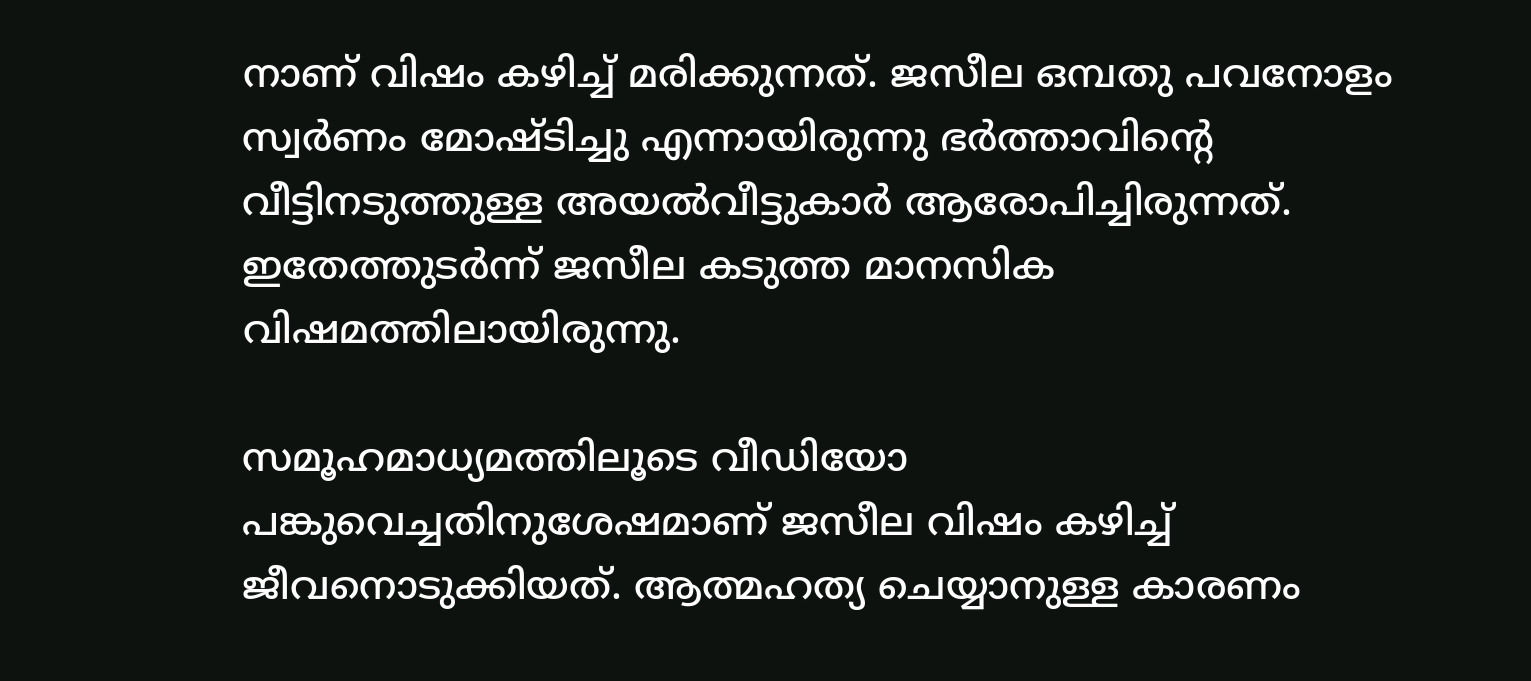നാണ് വിഷം കഴിച്ച് മരിക്കുന്നത്. ജസീല ഒമ്പതു പവനോളം സ്വർണം മോഷ്ടിച്ചു എന്നായിരുന്നു ഭർത്താവിന്റെ വീട്ടിനടുത്തുള്ള അയൽവീട്ടുകാർ ആരോപിച്ചിരുന്നത്. ഇതേത്തുടർന്ന് ജസീല കടുത്ത മാനസിക വിഷമത്തിലായിരുന്നു.

സമൂഹമാധ്യമത്തിലൂടെ വീഡിയോ പങ്കുവെച്ചതിനുശേഷമാണ് ജസീല വിഷം കഴിച്ച് ജീവനൊടുക്കിയത്. ആത്മഹത്യ ചെയ്യാനുള്ള കാരണം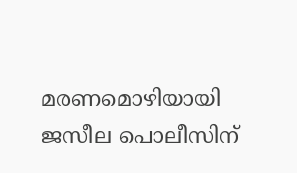മരണമൊഴിയായി ജസീല പൊലീസിന്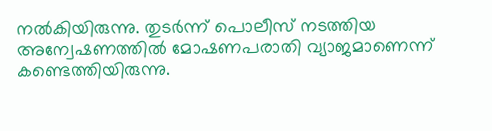നൽകിയിരുന്നു. തുടർന്ന് പൊലീസ് നടത്തിയ അന്വേഷണത്തിൽ മോഷണപരാതി വ്യാജമാണെന്ന് കണ്ടെത്തിയിരുന്നു.